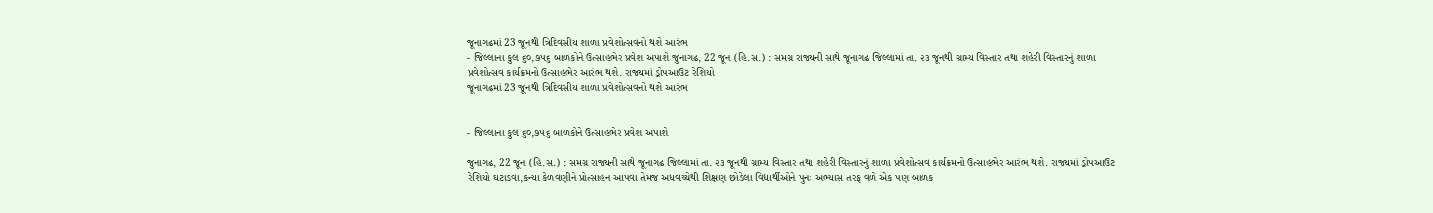જૂનાગઢમાં 23 જૂનથી ત્રિદિવસીય શાળા પ્રવેશોત્સવનો થશે આરંભ
- જિલ્લાના કુલ ૬૦,૭૫૬ બાળકોને ઉત્સાહભેર પ્રવેશ અપાશે જુનાગઢ, 22 જૂન (હિ.સ.) : સમગ્ર રાજ્યની સાથે જૂનાગઢ જિલ્લામાં તા. ૨૩ જૂનથી ગ્રામ્ય વિસ્તાર તથા શહેરી વિસ્તારનું શાળા પ્રવેશોત્સવ કાર્યક્રમનો ઉત્સાહભેર આરંભ થશે. રાજ્યમાં ડ્રોપઆઉટ રેશિયો
જૂનાગઢમાં 23 જૂનથી ત્રિદિવસીય શાળા પ્રવેશોત્સવનો થશે આરંભ


- જિલ્લાના કુલ ૬૦,૭૫૬ બાળકોને ઉત્સાહભેર પ્રવેશ અપાશે

જુનાગઢ, 22 જૂન (હિ.સ.) : સમગ્ર રાજ્યની સાથે જૂનાગઢ જિલ્લામાં તા. ૨૩ જૂનથી ગ્રામ્ય વિસ્તાર તથા શહેરી વિસ્તારનું શાળા પ્રવેશોત્સવ કાર્યક્રમનો ઉત્સાહભેર આરંભ થશે. રાજ્યમાં ડ્રોપઆઉટ રેશિયો ઘટાડવા,કન્યા કેળવણીને પ્રોત્સાહન આપવા તેમજ અધવચ્ચેથી શિક્ષણ છોડેલા વિદ્યાર્થીઓને પુનઃ અભ્યાસ તરફ વળે એક પણ બાળક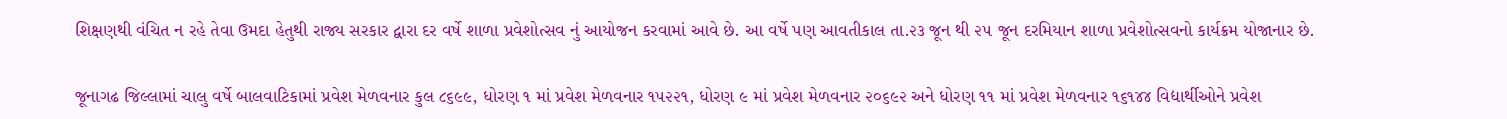શિક્ષણથી વંચિત ન રહે તેવા ઉમદા હેતુથી રાજ્ય સરકાર દ્વારા દર વર્ષે શાળા પ્રવેશોત્સવ નું આયોજન કરવામાં આવે છે. આ વર્ષે પણ આવતીકાલ તા.૨૩ જૂન થી ૨૫ જૂન દરમિયાન શાળા પ્રવેશોત્સવનો કાર્યક્રમ યોજાનાર છે.

જૂનાગઢ જિલ્લામાં ચાલુ વર્ષે બાલવાટિકામાં પ્રવેશ મેળવનાર કુલ ૮૬૯૯, ધોરણ ૧ માં પ્રવેશ મેળવનાર ૧૫૨૨૧, ધોરણ ૯ માં પ્રવેશ મેળવનાર ૨૦૬૯૨ અને ધોરણ ૧૧ માં પ્રવેશ મેળવનાર ૧૬૧૪૪ વિદ્યાર્થીઓને પ્રવેશ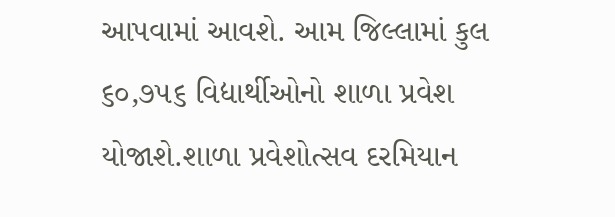આપવામાં આવશે. આમ જિલ્લામાં કુલ ૬૦,૭૫૬ વિદ્યાર્થીઓનો શાળા પ્રવેશ યોજાશે.શાળા પ્રવેશોત્સવ દરમિયાન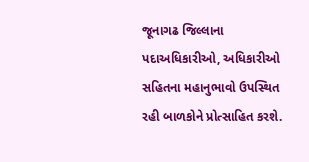જૂનાગઢ જિલ્લાના પદાઅધિકારીઓ, અધિકારીઓ સહિતના મહાનુભાવો ઉપસ્થિત રહી બાળકોને પ્રોત્સાહિત કરશે.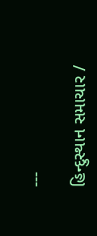---

હિન્દુસ્થાન સમાચાર /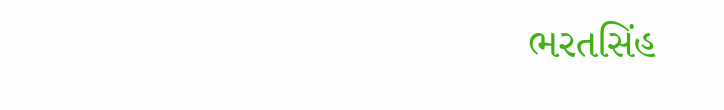ભરતસિંહ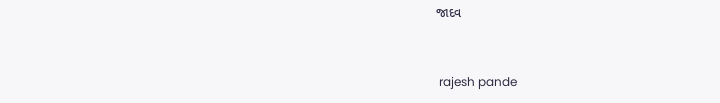જાદવ


 rajesh pande